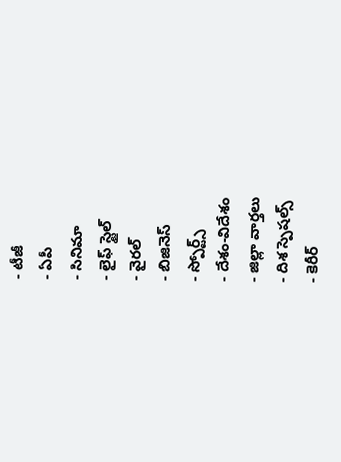- టీజీ
- ఏపీ
- సినిమా
- లైఫ్ స్టైల్
- వైరల్
- బిజినెస్
- స్పోర్ట్స్
- దేశం-విదేశం
- జిల్లా వార్తలు
- దిశ స్పెషల్స్
- కెరీర్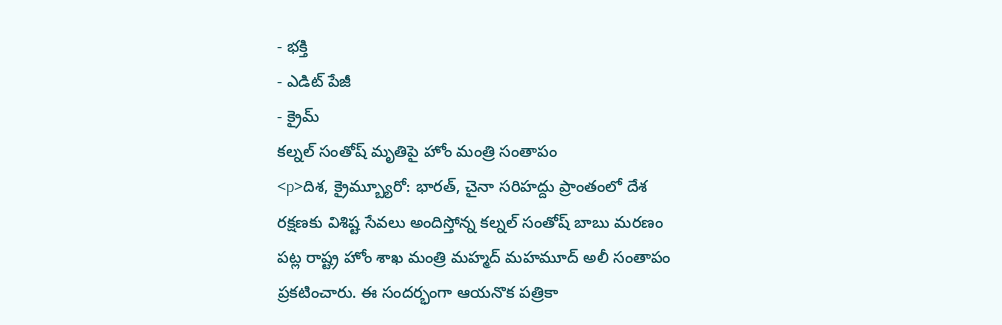- భక్తి
- ఎడిట్ పేజీ
- క్రైమ్
కల్నల్ సంతోష్ మృతిపై హోం మంత్రి సంతాపం
<p>దిశ, క్రైమ్బ్యూరో: భారత్, చైనా సరిహద్దు ప్రాంతంలో దేశ రక్షణకు విశిష్ట సేవలు అందిస్తోన్న కల్నల్ సంతోష్ బాబు మరణం పట్ల రాష్ట్ర హోం శాఖ మంత్రి మహ్మద్ మహమూద్ అలీ సంతాపం ప్రకటించారు. ఈ సందర్భంగా ఆయనొక పత్రికా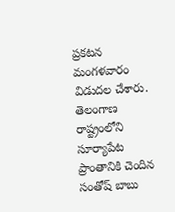ప్రకటన మంగళవారం విడుదల చేశారు. తెలంగాణ రాష్ట్రంలోని సూర్యాపేట ప్రాంతానికి చెందిన సంతోష్ బాబు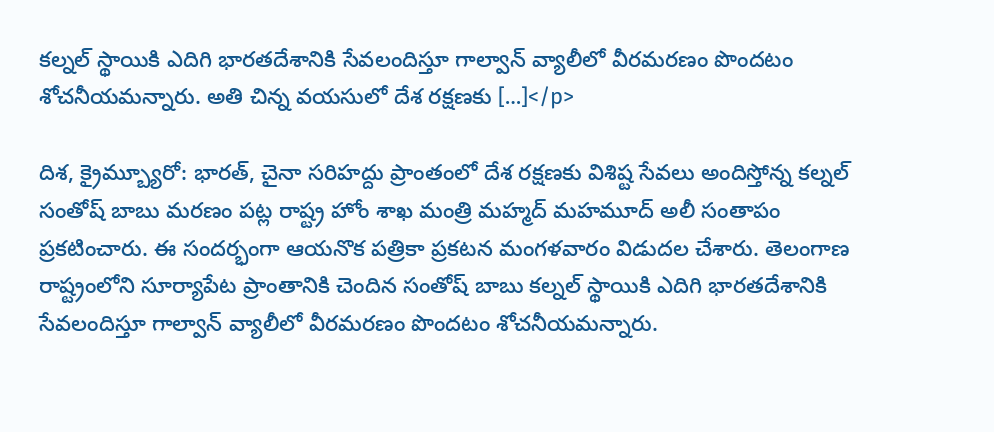కల్నల్ స్థాయికి ఎదిగి భారతదేశానికి సేవలందిస్తూ గాల్వాన్ వ్యాలీలో వీరమరణం పొందటం శోచనీయమన్నారు. అతి చిన్న వయసులో దేశ రక్షణకు […]</p>

దిశ, క్రైమ్బ్యూరో: భారత్, చైనా సరిహద్దు ప్రాంతంలో దేశ రక్షణకు విశిష్ట సేవలు అందిస్తోన్న కల్నల్ సంతోష్ బాబు మరణం పట్ల రాష్ట్ర హోం శాఖ మంత్రి మహ్మద్ మహమూద్ అలీ సంతాపం ప్రకటించారు. ఈ సందర్భంగా ఆయనొక పత్రికా ప్రకటన మంగళవారం విడుదల చేశారు. తెలంగాణ రాష్ట్రంలోని సూర్యాపేట ప్రాంతానికి చెందిన సంతోష్ బాబు కల్నల్ స్థాయికి ఎదిగి భారతదేశానికి సేవలందిస్తూ గాల్వాన్ వ్యాలీలో వీరమరణం పొందటం శోచనీయమన్నారు.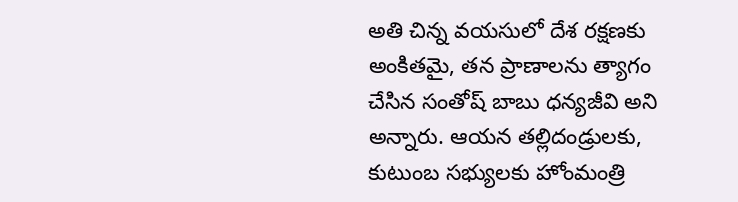అతి చిన్న వయసులో దేశ రక్షణకు అంకితమై, తన ప్రాణాలను త్యాగం చేసిన సంతోష్ బాబు ధన్యజీవి అని అన్నారు. ఆయన తల్లిదండ్రులకు, కుటుంబ సభ్యులకు హోంమంత్రి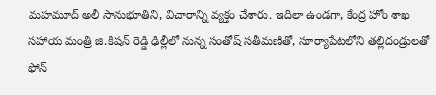మహమూద్ అలీ సానుభూతిని, విచారాన్ని వ్యక్తం చేశారు. ఇదిలా ఉండగా, కేంద్ర హోం శాఖ సహాయ మంత్రి జి.కిషన్ రెడ్డి ఢిల్లీలో నున్న సంతోష్ సతీమణితో, సూర్యాపేటలోని తల్లిదండ్రులతో ఫోన్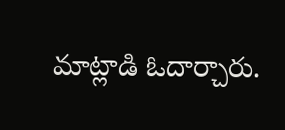మాట్లాడి ఓదార్చారు.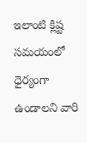ఇలాంటి క్లిష్ట సమయంలో ధైర్యంగా ఉండాలని వారి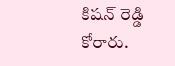కిషన్ రెడ్డి కోరారు.